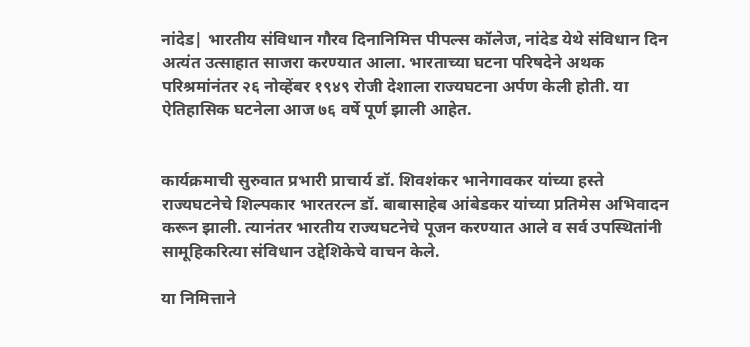नांदेड| भारतीय संविधान गौरव दिनानिमित्त पीपल्स कॉलेज, नांदेड येथे संविधान दिन अत्यंत उत्साहात साजरा करण्यात आला. भारताच्या घटना परिषदेने अथक परिश्रमांनंतर २६ नोव्हेंबर १९४९ रोजी देशाला राज्यघटना अर्पण केली होती. या ऐतिहासिक घटनेला आज ७६ वर्षे पूर्ण झाली आहेत.


कार्यक्रमाची सुरुवात प्रभारी प्राचार्य डॉ. शिवशंकर भानेगावकर यांच्या हस्ते राज्यघटनेचे शिल्पकार भारतरत्न डॉ. बाबासाहेब आंबेडकर यांच्या प्रतिमेस अभिवादन करून झाली. त्यानंतर भारतीय राज्यघटनेचे पूजन करण्यात आले व सर्व उपस्थितांनी सामूहिकरित्या संविधान उद्देशिकेचे वाचन केले.

या निमित्ताने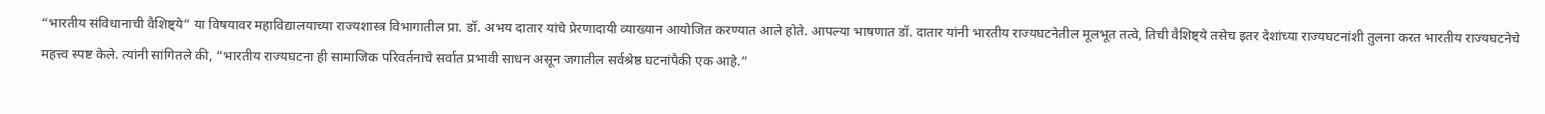“भारतीय संविधानाची वैशिष्ट्ये” या विषयावर महाविद्यालयाच्या राज्यशास्त्र विभागातील प्रा. डॉ. अभय दातार यांचे प्रेरणादायी व्याख्यान आयोजित करण्यात आले होते. आपल्या भाषणात डॉ. दातार यांनी भारतीय राज्यघटनेतील मूलभूत तत्वे, तिची वैशिष्ट्ये तसेच इतर देशांच्या राज्यघटनांशी तुलना करत भारतीय राज्यघटनेचे महत्त्व स्पष्ट केले. त्यांनी सांगितले की, “भारतीय राज्यघटना ही सामाजिक परिवर्तनाचे सर्वात प्रभावी साधन असून जगातील सर्वश्रेष्ठ घटनांपैकी एक आहे.”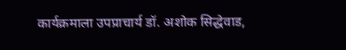कार्यक्रमाला उपप्राचार्य डॉ. अशोक सिद्धेवाड,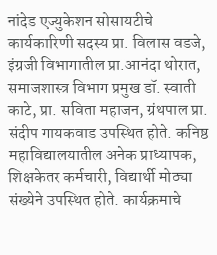नांदेड एज्युकेशन सोसायटीचे कार्यकारिणी सदस्य प्रा. विलास वडजे, इंग्रजी विभागातील प्रा.आनंदा थोरात, समाजशास्त्र विभाग प्रमुख डॉ. स्वाती काटे, प्रा. सविता महाजन, ग्रंथपाल प्रा. संदीप गायकवाड उपस्थित होते. कनिष्ठ महाविद्यालयातील अनेक प्राध्यापक, शिक्षकेतर कर्मचारी, विद्यार्थी मोठ्या संख्येने उपस्थित होते. कार्यक्रमाचे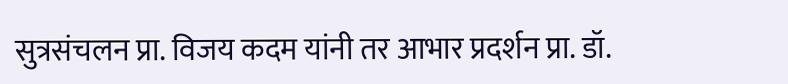सुत्रसंचलन प्रा. विजय कदम यांनी तर आभार प्रदर्शन प्रा. डॉ.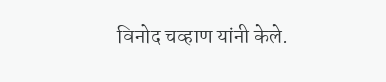विनोद चव्हाण यांनी केले.